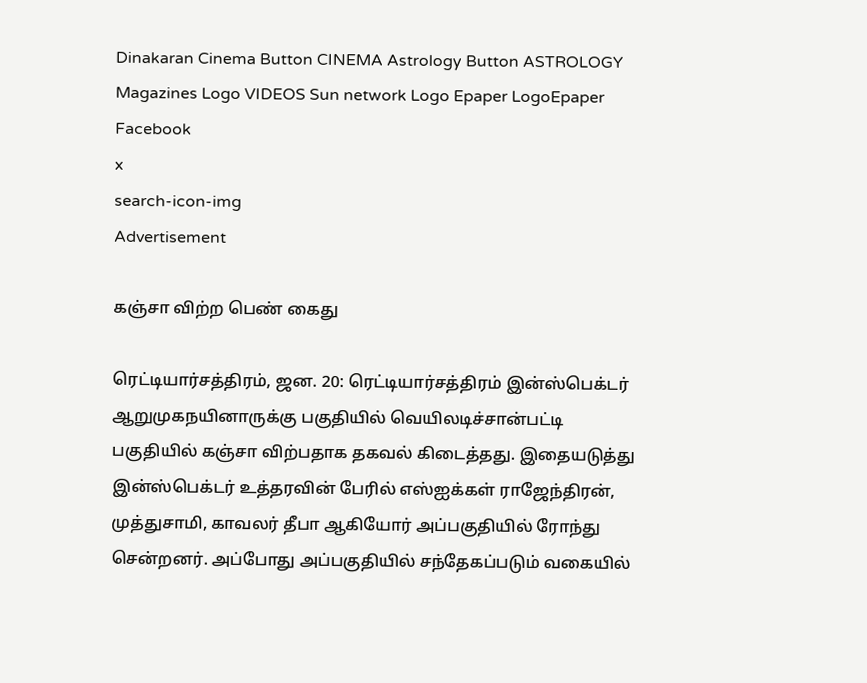Dinakaran Cinema Button CINEMA Astrology Button ASTROLOGY  Magazines Logo VIDEOS Sun network Logo Epaper LogoEpaper Facebook
x
search-icon-img
Advertisement

கஞ்சா விற்ற பெண் கைது

ரெட்டியார்சத்திரம், ஜன. 20: ரெட்டியார்சத்திரம் இன்ஸ்பெக்டர் ஆறுமுகநயினாருக்கு பகுதியில் வெயிலடிச்சான்பட்டி பகுதியில் கஞ்சா விற்பதாக தகவல் கிடைத்தது. இதையடுத்து இன்ஸ்பெக்டர் உத்தரவின் பேரில் எஸ்ஐக்கள் ராஜேந்திரன், முத்துசாமி, காவலர் தீபா ஆகியோர் அப்பகுதியில் ரோந்து சென்றனர். அப்போது அப்பகுதியில் சந்தேகப்படும் வகையில்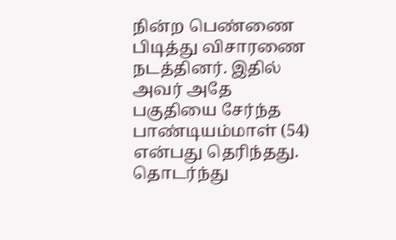நின்ற பெண்ணை பிடித்து விசாரணை நடத்தினர். இதில் அவர் அதே பகுதியை சேர்ந்த பாண்டியம்மாள் (54) என்பது தெரிந்தது. தொடர்ந்து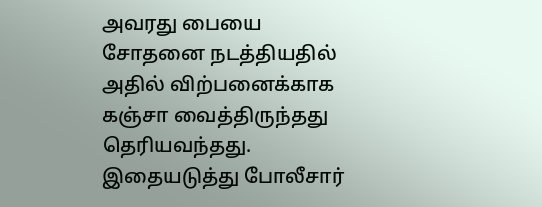அவரது பையை சோதனை நடத்தியதில் அதில் விற்பனைக்காக கஞ்சா வைத்திருந்தது தெரியவந்தது. இதையடுத்து போலீசார்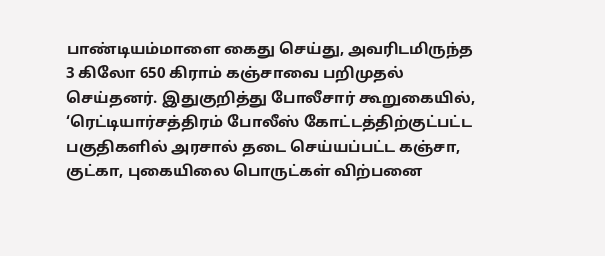பாண்டியம்மாளை கைது செய்து, அவரிடமிருந்த 3 கிலோ 650 கிராம் கஞ்சாவை பறிமுதல் செய்தனர். இதுகுறித்து போலீசார் கூறுகையில், ‘ரெட்டியார்சத்திரம் போலீஸ் கோட்டத்திற்குட்பட்ட பகுதிகளில் அரசால் தடை செய்யப்பட்ட கஞ்சா, குட்கா, புகையிலை பொருட்கள் விற்பனை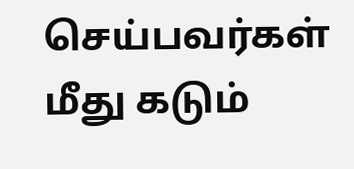செய்பவர்கள் மீது கடும்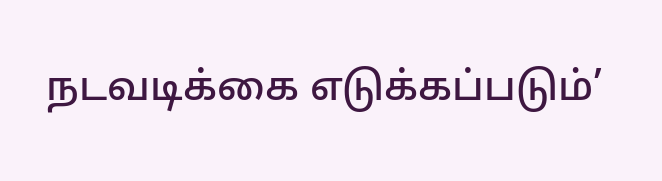நடவடிக்கை எடுக்கப்படும்’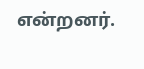என்றனர்.